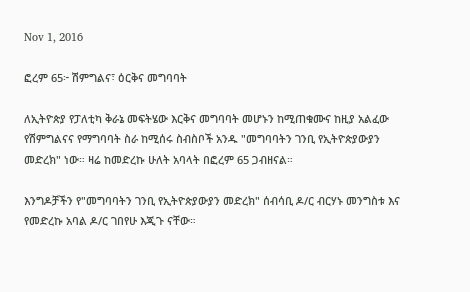Nov 1, 2016

ፎረም 65፦ ሽምግልና፣ ዕርቅና መግባባት

ለኢትዮጵያ የፓለቲካ ቅራኔ መፍትሄው እርቅና መግባባት መሆኑን ከሚጠቁሙና ከዚያ አልፈው የሽምግልናና የማግባባት ስራ ከሚሰሩ ስብስቦች አንዱ "መግባባትን ገንቢ የኢትዮጵያውያን መድረክ" ነው። ዛሬ ከመድረኩ ሁለት አባላት በፎረም 65 ጋብዘናል።

እንግዶቻችን የ"መግባባትን ገንቢ የኢትዮጵያውያን መድረክ" ሰብሳቢ ዶ/ር ብርሃኑ መንግስቱ እና የመድረኩ አባል ዶ/ር ገበየሁ እጂጉ ናቸው።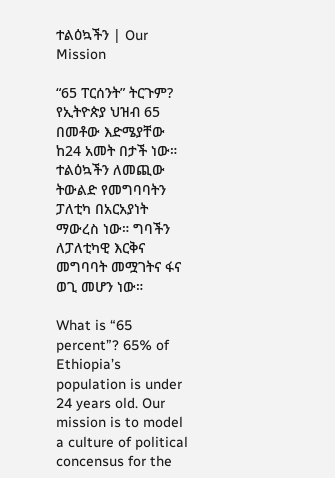ተልዕኳችን | Our Mission

“65 ፐርሰንት” ትርጉም? የኢትዮጵያ ህዝብ 65 በመቶው እድሜያቸው ከ24 አመት በታች ነው። ተልዕኳችን ለመጪው ትውልድ የመግባባትን ፓለቲካ በአርአያነት ማውረስ ነው። ግባችን ለፓለቲካዊ እርቅና መግባባት መሟገትና ፋና ወጊ መሆን ነው።

What is “65 percent”? 65% of Ethiopia’s population is under 24 years old. Our mission is to model a culture of political concensus for the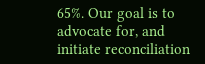65%. Our goal is to advocate for, and initiate reconciliation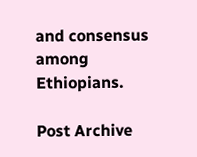and consensus among Ethiopians.

Post Archive